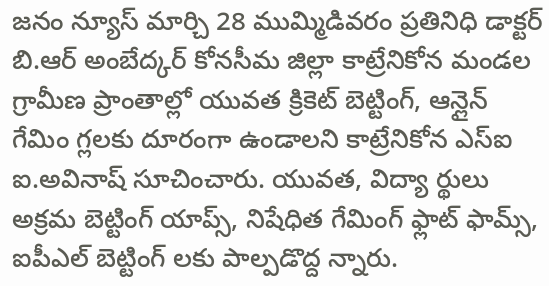జనం న్యూస్ మార్చి 28 ముమ్మిడివరం ప్రతినిధి డాక్టర్ బి.ఆర్ అంబేద్కర్ కోనసీమ జిల్లా కాట్రేనికోన మండల
గ్రామీణ ప్రాంతాల్లో యువత క్రికెట్ బెట్టింగ్, ఆన్లైన్ గేమిం గ్లలకు దూరంగా ఉండాలని కాట్రేనికోన ఎస్ఐ ఐ.అవినాష్ సూచించారు. యువత, విద్యా ర్థులు అక్రమ బెట్టింగ్ యాప్స్, నిషేధిత గేమింగ్ ఫ్లాట్ ఫామ్స్, ఐపీఎల్ బెట్టింగ్ లకు పాల్పడొద్ద న్నారు.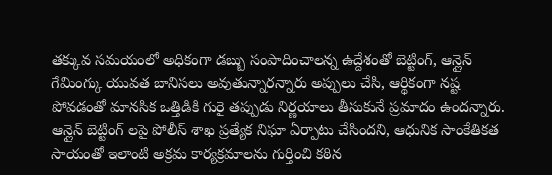తక్కువ సమయంలో అధికంగా డబ్బు సంపాదించాలన్న ఉద్దేశంతో బెట్టింగ్, ఆన్లైన్ గేమింగ్కు యువత బానిసలు అవుతున్నారన్నారు అప్పులు చేసి, ఆర్థికంగా నష్ట పోవడంతో మానసిక ఒత్తిడికి గురై తప్పుడు నిర్ణయాలు తీసుకునే ప్రమాదం ఉందన్నారు. ఆన్లైన్ బెట్టింగ్ లపై పోలీస్ శాఖ ప్రత్యేక నిఘా ఏర్పాటు చేసిందని, ఆధునిక సాంకేతికత సాయంతో ఇలాంటి అక్రమ కార్యక్రమాలను గుర్తించి కఠిన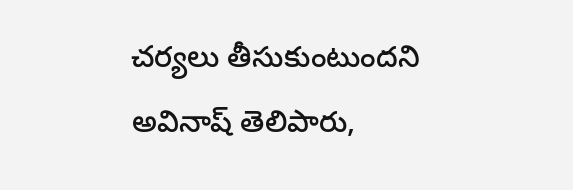చర్యలు తీసుకుంటుందని అవినాష్ తెలిపారు,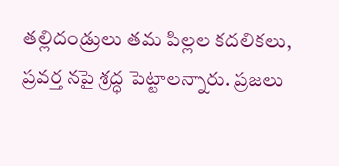తల్లిదండ్రులు తమ పిల్లల కదలికలు, ప్రవర్త నపై శ్రద్ధ పెట్టాలన్నారు. ప్రజలు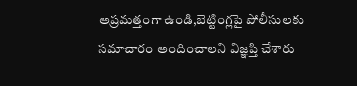అప్రమత్తంగా ఉండి,బెట్టింగ్లపై పోలీసులకు సమాచారం అందించాలని విజ్ఞప్తి చేశారు